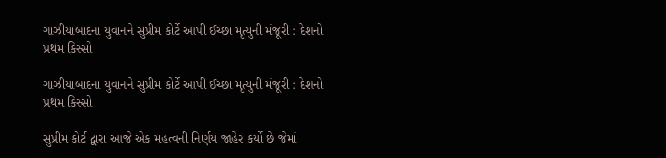ગાઝીયાબાદના યુવાનને સુપ્રીમ કોર્ટે આપી ઈચ્છા મૃત્યુની મંજૂરી : દેશનો પ્રથમ કિસ્સો

ગાઝીયાબાદના યુવાનને સુપ્રીમ કોર્ટે આપી ઈચ્છા મૃત્યુની મંજૂરી : દેશનો પ્રથમ કિસ્સો

સુપ્રીમ કોર્ટ દ્વારા આજે એક મહત્વની નિર્ણય જાહેર કર્યો છે જેમાં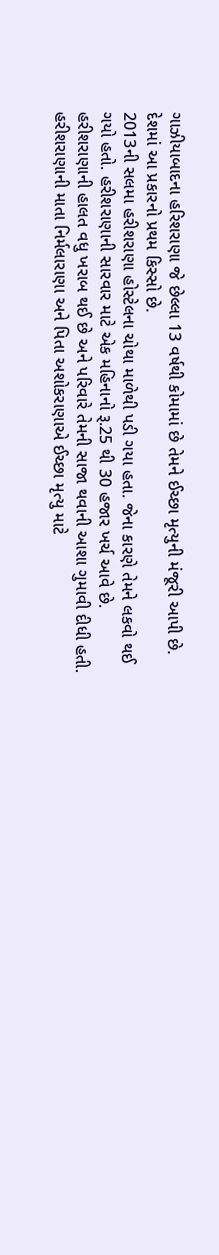ગાઝીયાબાદના હરિશરાણા જે છેલ્લા 13 વર્ષથી કોમામાં છે તેમને ઈચ્છા મૃત્યુની મંજૂરી આપી છે. દેશમાં આ પ્રકારનો પ્રથમ કિસ્સો છે.
2013ની સલમા હરીશરાણા હોસ્ટેલના ચોથા માળેથી પડી ગયા હતા. જેના કારણે તેમને લકવો થઈ ગયો હતો. હરીશરાણાની સારવાર માટે એક મહિનાનો રૂ.25 થી 30 હજાર ખર્ચ આવે છે. હરીશરાણાની હાલત વધુ ખરાબ થઈ છે અને પરિવારે તેમની સાજા થવાની આશા ગુમાવી દીધી હતી.
હરીશરાણાની માતા નિર્મલારાણા અને પિતા અશોકરાણાએ ઈચ્છા મૃત્યુ માટે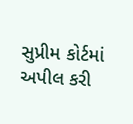સુપ્રીમ કોર્ટમાં અપીલ કરી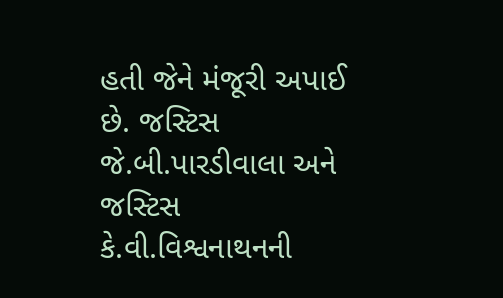હતી જેને મંજૂરી અપાઈ છે. જસ્ટિસ જે.બી.પારડીવાલા અને જસ્ટિસ કે.વી.વિશ્વનાથનની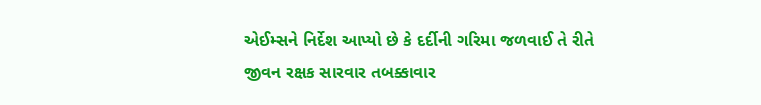એઈમ્સને નિર્દેશ આપ્યો છે કે દર્દીની ગરિમા જળવાઈ તે રીતે જીવન રક્ષક સારવાર તબક્કાવાર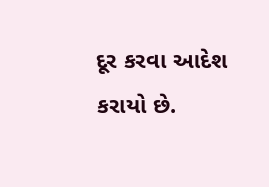દૂર કરવા આદેશ કરાયો છે.